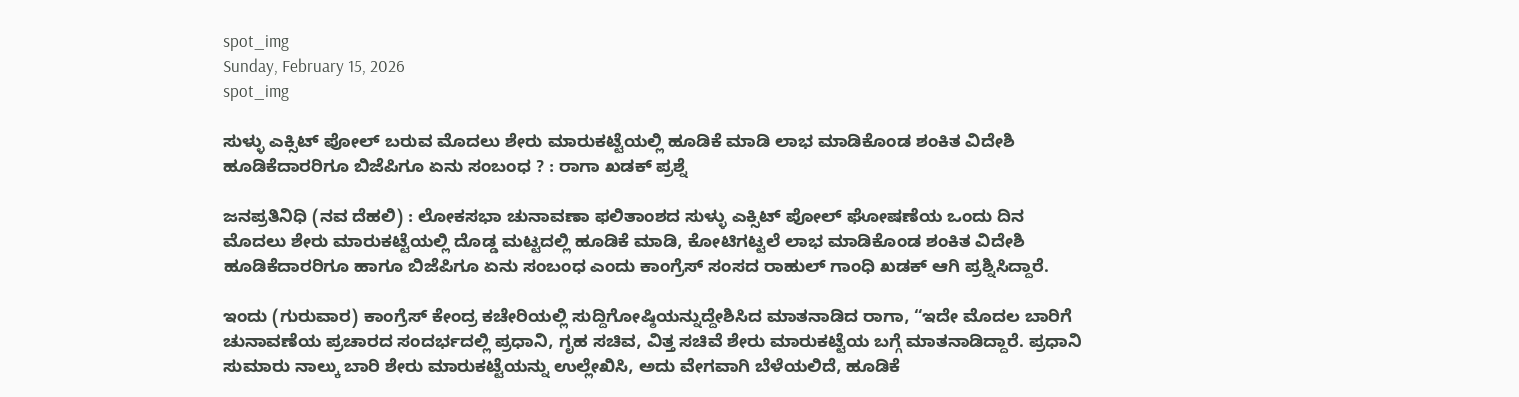spot_img
Sunday, February 15, 2026
spot_img

ಸುಳ್ಳು ಎಕ್ಸಿಟ್ ಪೋಲ್ ಬರುವ ಮೊದಲು ಶೇರು ಮಾರುಕಟ್ಟೆಯಲ್ಲಿ ಹೂಡಿಕೆ ಮಾಡಿ ಲಾಭ ಮಾಡಿಕೊಂಡ ಶಂಕಿತ ವಿದೇಶಿ ಹೂಡಿಕೆದಾರರಿಗೂ ಬಿಜೆಪಿಗೂ ಏನು ಸಂಬಂಧ ? : ರಾಗಾ ಖಡಕ್‌ ಪ್ರಶ್ನೆ

ಜನಪ್ರತಿನಿಧಿ (ನವ ದೆಹಲಿ) : ಲೋಕಸಭಾ ಚುನಾವಣಾ ಫಲಿತಾಂಶದ ಸುಳ್ಳು ಎಕ್ಸಿಟ್ ಪೋಲ್ ಘೋಷಣೆಯ ಒಂದು ದಿನ ಮೊದಲು ಶೇರು ಮಾರುಕಟ್ಟೆಯಲ್ಲಿ ದೊಡ್ಡ ಮಟ್ಟದಲ್ಲಿ ಹೂಡಿಕೆ ಮಾಡಿ, ಕೋಟಿಗಟ್ಟಲೆ ಲಾಭ ಮಾಡಿಕೊಂಡ ಶಂಕಿತ ವಿದೇಶಿ ಹೂಡಿಕೆದಾರರಿಗೂ ಹಾಗೂ ಬಿಜೆಪಿಗೂ ಏನು ಸಂಬಂಧ ಎಂದು ಕಾಂಗ್ರೆಸ್ ಸಂಸದ ರಾಹುಲ್ ಗಾಂಧಿ ಖಡಕ್‌ ಆಗಿ ಪ್ರಶ್ನಿಸಿದ್ದಾರೆ.

ಇಂದು (ಗುರುವಾರ) ಕಾಂಗ್ರೆಸ್ ಕೇಂದ್ರ ಕಚೇರಿಯಲ್ಲಿ ಸುದ್ದಿಗೋಷ್ಠಿಯನ್ನುದ್ದೇಶಿಸಿದ ಮಾತನಾಡಿದ ರಾಗಾ, “ಇದೇ ಮೊದಲ ಬಾರಿಗೆ ಚುನಾವಣೆಯ ಪ್ರಚಾರದ ಸಂದರ್ಭದಲ್ಲಿ ಪ್ರಧಾನಿ, ಗೃಹ ಸಚಿವ, ವಿತ್ತ ಸಚಿವೆ ಶೇರು ಮಾರುಕಟ್ಟೆಯ ಬಗ್ಗೆ ಮಾತನಾಡಿದ್ದಾರೆ. ಪ್ರಧಾನಿ ಸುಮಾರು ನಾಲ್ಕು ಬಾರಿ ಶೇರು ಮಾರುಕಟ್ಟೆಯನ್ನು ಉಲ್ಲೇಖಿಸಿ, ಅದು ವೇಗವಾಗಿ ಬೆಳೆಯಲಿದೆ, ಹೂಡಿಕೆ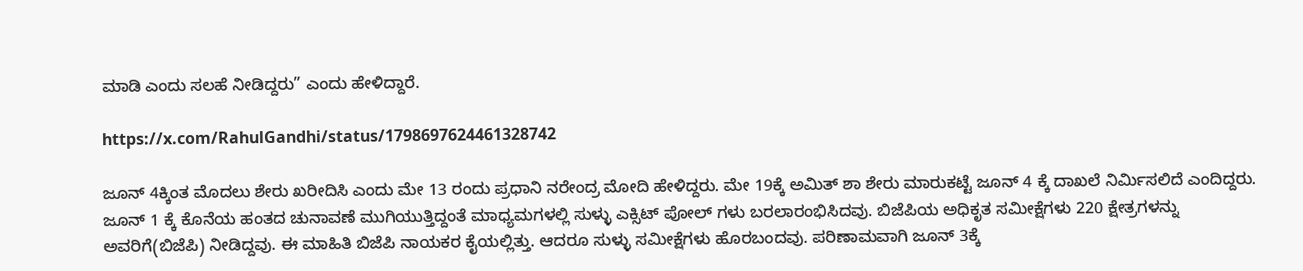ಮಾಡಿ ಎಂದು ಸಲಹೆ ನೀಡಿದ್ದರು” ಎಂದು ಹೇಳಿದ್ದಾರೆ.

https://x.com/RahulGandhi/status/1798697624461328742

ಜೂನ್ 4ಕ್ಕಿಂತ ಮೊದಲು ಶೇರು ಖರೀದಿಸಿ ಎಂದು ಮೇ 13 ರಂದು ಪ್ರಧಾನಿ ನರೇಂದ್ರ ಮೋದಿ ಹೇಳಿದ್ದರು. ಮೇ 19ಕ್ಕೆ ಅಮಿತ್ ಶಾ ಶೇರು ಮಾರುಕಟ್ಟೆ ಜೂನ್ 4 ಕ್ಕೆ ದಾಖಲೆ ನಿರ್ಮಿಸಲಿದೆ ಎಂದಿದ್ದರು. ಜೂನ್ 1 ಕ್ಕೆ ಕೊನೆಯ ಹಂತದ ಚುನಾವಣೆ ಮುಗಿಯುತ್ತಿದ್ದಂತೆ ಮಾಧ್ಯಮಗಳಲ್ಲಿ ಸುಳ್ಳು ಎಕ್ಸಿಟ್ ಪೋಲ್ ಗಳು ಬರಲಾರಂಭಿಸಿದವು. ಬಿಜೆಪಿಯ ಅಧಿಕೃತ ಸಮೀಕ್ಷೆಗಳು 220 ಕ್ಷೇತ್ರಗಳನ್ನು ಅವರಿಗೆ(ಬಿಜೆಪಿ) ನೀಡಿದ್ದವು. ಈ ಮಾಹಿತಿ ಬಿಜೆಪಿ ನಾಯಕರ ಕೈಯಲ್ಲಿತ್ತು. ಆದರೂ ಸುಳ್ಳು ಸಮೀಕ್ಷೆಗಳು ಹೊರಬಂದವು. ಪರಿಣಾಮವಾಗಿ ಜೂನ್ 3ಕ್ಕೆ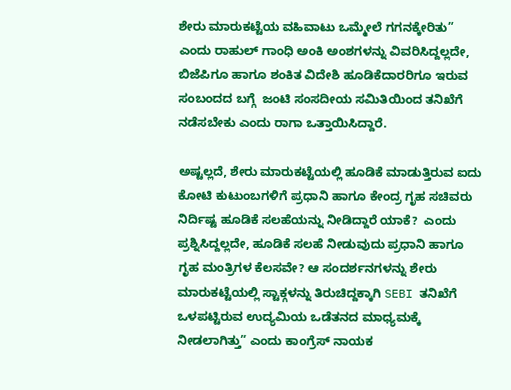ಶೇರು ಮಾರುಕಟ್ಟೆಯ ವಹಿವಾಟು ಒಮ್ಮೇಲೆ ಗಗನಕ್ಕೇರಿತು” ಎಂದು ರಾಹುಲ್ ಗಾಂಧಿ ಅಂಕಿ ಅಂಶಗಳನ್ನು ವಿವರಿಸಿದ್ದಲ್ಲದೇ, ಬಿಜೆಪಿಗೂ ಹಾಗೂ ಶಂಕಿತ ವಿದೇಶಿ ಹೂಡಿಕೆದಾರರಿಗೂ ಇರುವ ಸಂಬಂದದ ಬಗ್ಗೆ  ಜಂಟಿ ಸಂಸದೀಯ ಸಮಿತಿಯಿಂದ ತನಿಖೆಗೆ ನಡೆಸಬೇಕು ಎಂದು ರಾಗಾ ಒತ್ತಾಯಿಸಿದ್ದಾರೆ.

ಅಷ್ಟಲ್ಲದೆ, ಶೇರು ಮಾರುಕಟ್ಟೆಯಲ್ಲಿ ಹೂಡಿಕೆ ಮಾಡುತ್ತಿರುವ ಐದು ಕೋಟಿ ಕುಟುಂಬಗಳಿಗೆ ಪ್ರಧಾನಿ ಹಾಗೂ ಕೇಂದ್ರ ಗೃಹ ಸಚಿವರು ನಿರ್ದಿಷ್ಟ ಹೂಡಿಕೆ ಸಲಹೆಯನ್ನು ನೀಡಿದ್ದಾರೆ ಯಾಕೆ?  ಎಂದು ಪ್ರಶ್ನಿಸಿದ್ದಲ್ಲದೇ, ಹೂಡಿಕೆ ಸಲಹೆ ನೀಡುವುದು ಪ್ರಧಾನಿ ಹಾಗೂ ಗೃಹ ಮಂತ್ರಿಗಳ ಕೆಲಸವೇ? ಆ ಸಂದರ್ಶನಗಳನ್ನು ಶೇರು ಮಾರುಕಟ್ಟೆಯಲ್ಲಿ ಸ್ಟಾಕ್ಗಳನ್ನು ತಿರುಚಿದ್ದಕ್ಕಾಗಿ SEBI ತನಿಖೆಗೆ ಒಳಪಟ್ಟಿರುವ ಉದ್ಯಮಿಯ ಒಡೆತನದ ಮಾಧ್ಯಮಕ್ಕೆ ನೀಡಲಾಗಿತ್ತು” ಎಂದು ಕಾಂಗ್ರೆಸ್ ನಾಯಕ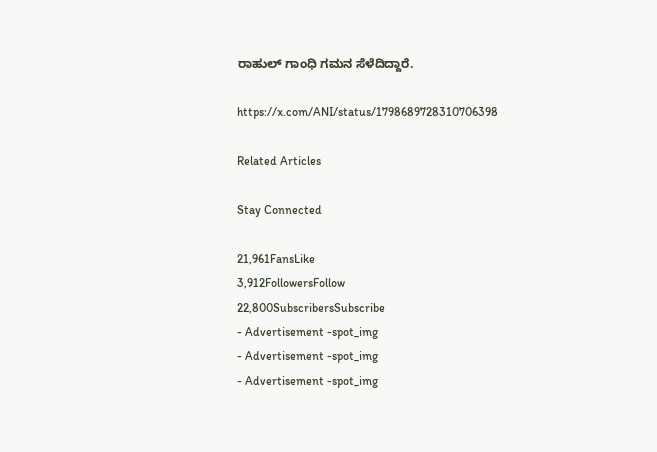ರಾಹುಲ್ ಗಾಂಧಿ ಗಮನ ಸೆಳೆದಿದ್ದಾರೆ.

https://x.com/ANI/status/1798689728310706398

Related Articles

Stay Connected

21,961FansLike
3,912FollowersFollow
22,800SubscribersSubscribe
- Advertisement -spot_img
- Advertisement -spot_img
- Advertisement -spot_img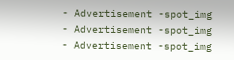- Advertisement -spot_img
- Advertisement -spot_img
- Advertisement -spot_img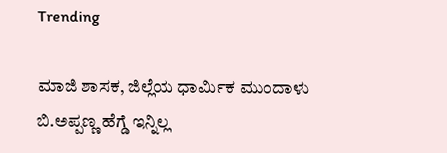Trending

ಮಾಜಿ ಶಾಸಕ, ಜಿಲ್ಲೆಯ ಧಾರ್ಮಿಕ ಮುಂದಾಳು ಬಿ.ಅಪ್ಪಣ್ಣ ಹೆಗ್ಡೆ ಇನ್ನಿಲ್ಲ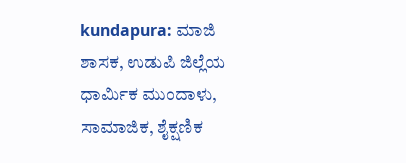kundapura: ಮಾಜಿ ಶಾಸಕ, ಉಡುಪಿ ಜಿಲ್ಲೆಯ ಧಾರ್ಮಿಕ ಮುಂದಾಳು, ಸಾಮಾಜಿಕ, ಶೈಕ್ಷಣಿಕ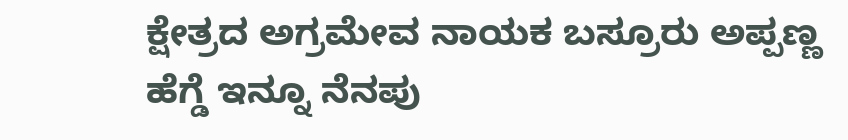ಕ್ಷೇತ್ರದ ಅಗ್ರಮೇವ ನಾಯಕ ಬಸ್ರೂರು ಅಪ್ಪಣ್ಣ ಹೆಗ್ಡೆ ಇನ್ನೂ ನೆನಪು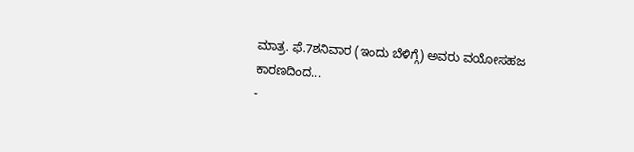ಮಾತ್ರ. ಫೆ.7ಶನಿವಾರ (ಇಂದು ಬೆಳಿಗ್ಗೆ) ಅವರು ವಯೋಸಹಜ ಕಾರಣದಿಂದ...
-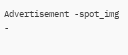Advertisement -spot_img
-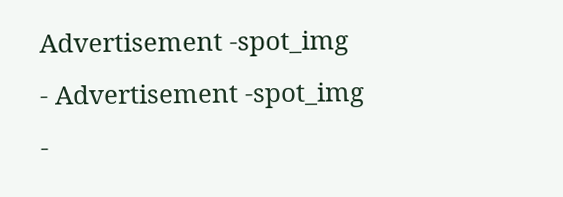Advertisement -spot_img
- Advertisement -spot_img
-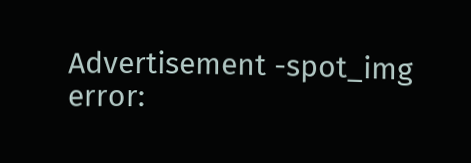Advertisement -spot_img
error: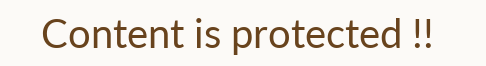Content is protected !!